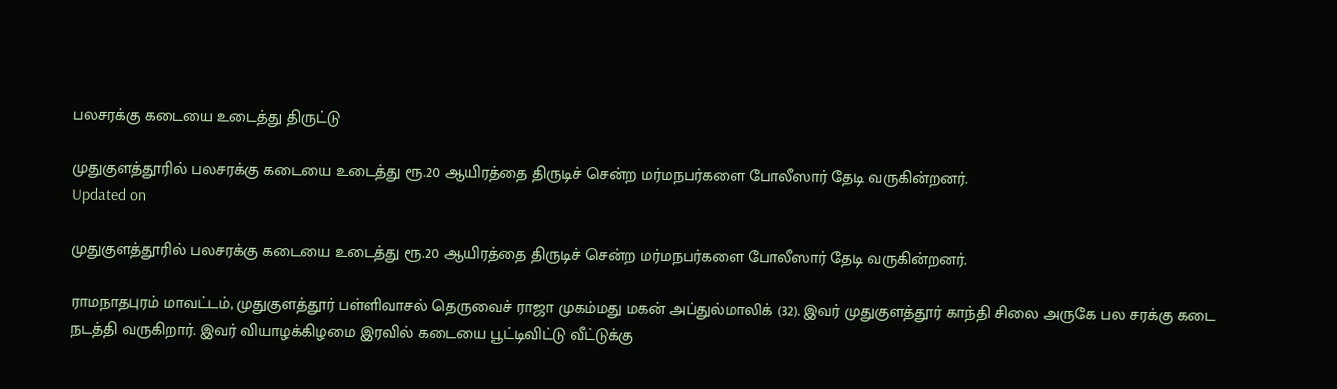பலசரக்கு கடையை உடைத்து திருட்டு

முதுகுளத்தூரில் பலசரக்கு கடையை உடைத்து ரூ.20 ஆயிரத்தை திருடிச் சென்ற மர்மநபர்களை போலீஸார் தேடி வருகின்றனர்.
Updated on

முதுகுளத்தூரில் பலசரக்கு கடையை உடைத்து ரூ.20 ஆயிரத்தை திருடிச் சென்ற மர்மநபர்களை போலீஸார் தேடி வருகின்றனர்.

ராமநாதபுரம் மாவட்டம், முதுகுளத்தூர் பள்ளிவாசல் தெருவைச் ராஜா முகம்மது மகன் அப்துல்மாலிக் (32). இவர் முதுகுளத்தூர் காந்தி சிலை அருகே பல சரக்கு கடை நடத்தி வருகிறார். இவர் வியாழக்கிழமை இரவில் கடையை பூட்டிவிட்டு வீட்டுக்கு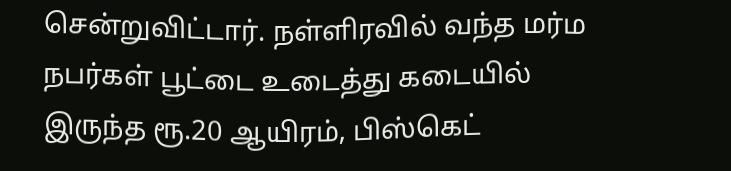சென்றுவிட்டார். நள்ளிரவில் வந்த மர்ம நபர்கள் பூட்டை உடைத்து கடையில் இருந்த ரூ.20 ஆயிரம், பிஸ்கெட்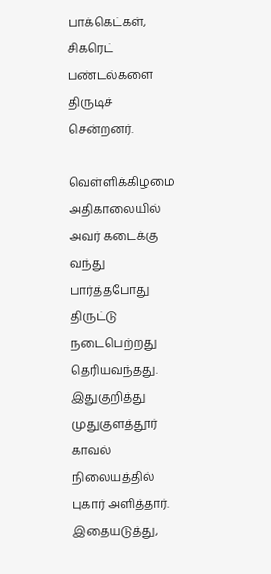பாக்கெட்கள், சிகரெட் பண்டல்களை திருடிச் சென்றனர்.

வெள்ளிக்கிழமை அதிகாலையில் அவர் கடைக்கு வந்து பார்த்தபோது திருட்டு நடைபெற்றது தெரியவந்தது. இதுகுறித்து முதுகுளத்தூர் காவல் நிலையத்தில் புகார் அளித்தார். இதையடுத்து,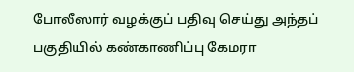போலீஸார் வழக்குப் பதிவு செய்து அந்தப் பகுதியில் கண்காணிப்பு கேமரா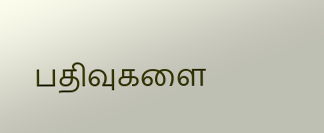பதிவுகளை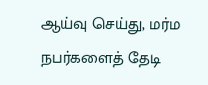ஆய்வு செய்து, மர்ம நபர்களைத் தேடி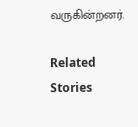வருகின்றனர்.

Related Stories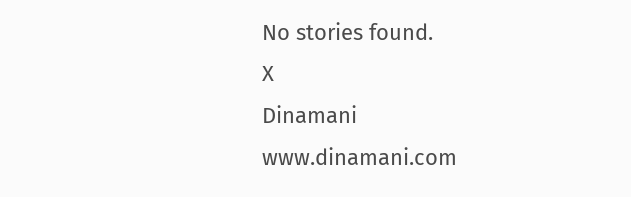No stories found.
X
Dinamani
www.dinamani.com